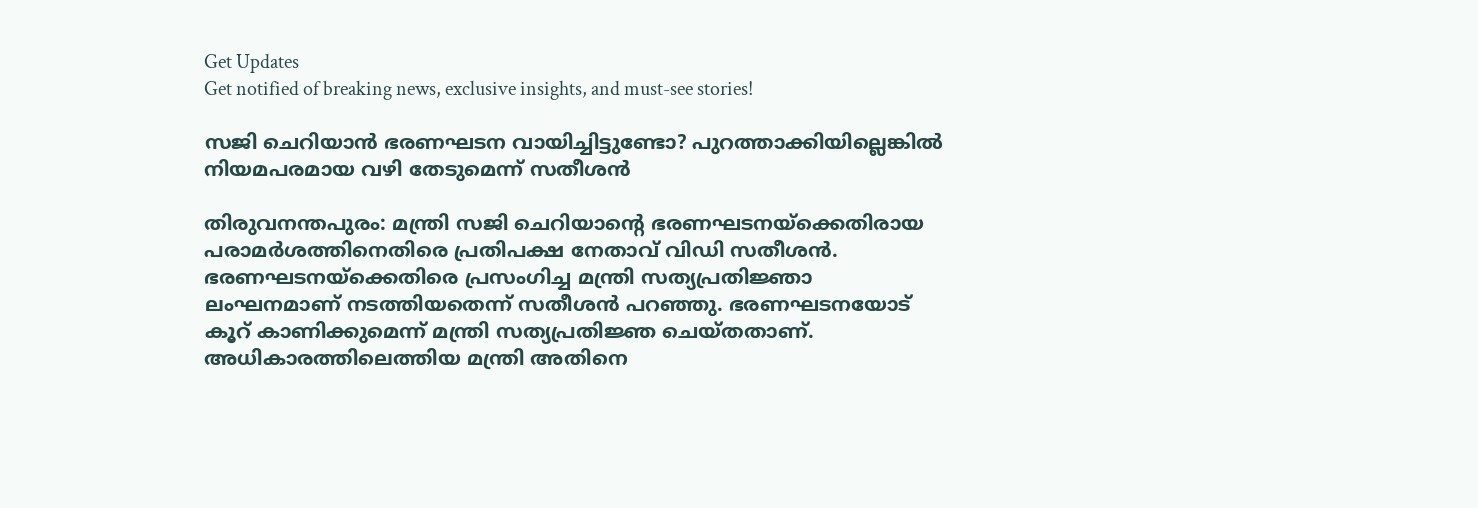Get Updates
Get notified of breaking news, exclusive insights, and must-see stories!

സജി ചെറിയാന്‍ ഭരണഘടന വായിച്ചിട്ടുണ്ടോ? പുറത്താക്കിയില്ലെങ്കില്‍ നിയമപരമായ വഴി തേടുമെന്ന് സതീശന്‍

തിരുവനന്തപുരം: മന്ത്രി സജി ചെറിയാന്റെ ഭരണഘടനയ്‌ക്കെതിരായ പരാമര്‍ശത്തിനെതിരെ പ്രതിപക്ഷ നേതാവ് വിഡി സതീശന്‍. ഭരണഘടനയ്‌ക്കെതിരെ പ്രസംഗിച്ച മന്ത്രി സത്യപ്രതിജ്ഞാ ലംഘനമാണ് നടത്തിയതെന്ന് സതീശന്‍ പറഞ്ഞു. ഭരണഘടനയോട് കൂറ് കാണിക്കുമെന്ന് മന്ത്രി സത്യപ്രതിജ്ഞ ചെയ്തതാണ്. അധികാരത്തിലെത്തിയ മന്ത്രി അതിനെ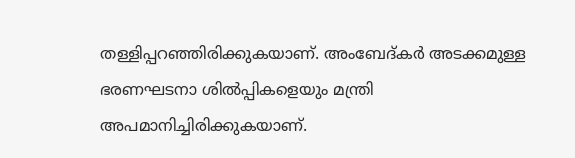തള്ളിപ്പറഞ്ഞിരിക്കുകയാണ്. അംബേദ്കര്‍ അടക്കമുള്ള ഭരണഘടനാ ശില്‍പ്പികളെയും മന്ത്രി അപമാനിച്ചിരിക്കുകയാണ്.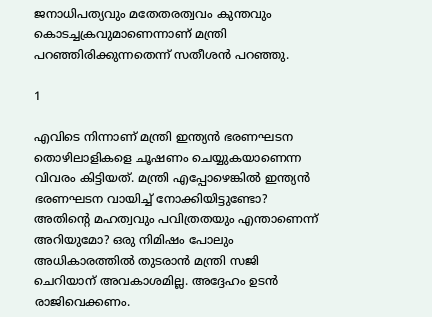ജനാധിപത്യവും മതേതരത്വവം കുന്തവും കൊടച്ചക്രവുമാണെന്നാണ് മന്ത്രി പറഞ്ഞിരിക്കുന്നതെന്ന് സതീശന്‍ പറഞ്ഞു.

1

എവിടെ നിന്നാണ് മന്ത്രി ഇന്ത്യന്‍ ഭരണഘടന തൊഴിലാളികളെ ചൂഷണം ചെയ്യുകയാണെന്ന വിവരം കിട്ടിയത്. മന്ത്രി എപ്പോഴെങ്കില്‍ ഇന്ത്യന്‍ ഭരണഘടന വായിച്ച് നോക്കിയിട്ടുണ്ടോ? അതിന്റെ മഹത്വവും പവിത്രതയും എന്താണെന്ന് അറിയുമോ? ഒരു നിമിഷം പോലും അധികാരത്തില്‍ തുടരാന്‍ മന്ത്രി സജി ചെറിയാന് അവകാശമില്ല. അദ്ദേഹം ഉടന്‍ രാജിവെക്കണം.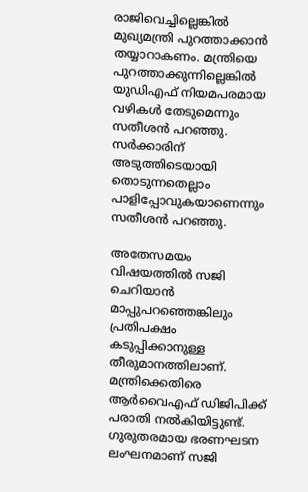രാജിവെച്ചില്ലെങ്കില്‍ മുഖ്യമന്ത്രി പുറത്താക്കാന്‍ തയ്യാറാകണം. മന്ത്രിയെ പുറത്താക്കുന്നില്ലെങ്കില്‍ യുഡിഎഫ് നിയമപരമായ വഴികള്‍ തേടുമെന്നും സതീശന്‍ പറഞ്ഞു. സര്‍ക്കാരിന് അടുത്തിടെയായി തൊടുന്നതെല്ലാം പാളിപ്പോവുകയാണെന്നും സതീശന്‍ പറഞ്ഞു.

അതേസമയം വിഷയത്തില്‍ സജി ചെറിയാന്‍ മാപ്പുപറഞ്ഞെങ്കിലും പ്രതിപക്ഷം കടുപ്പിക്കാനുള്ള തീരുമാനത്തിലാണ്. മന്ത്രിക്കെതിരെ ആര്‍വൈഎഫ് ഡിജിപിക്ക് പരാതി നല്‍കിയിട്ടുണ്ട്. ഗുരുതരമായ ഭരണഘടന ലംഘനമാണ് സജി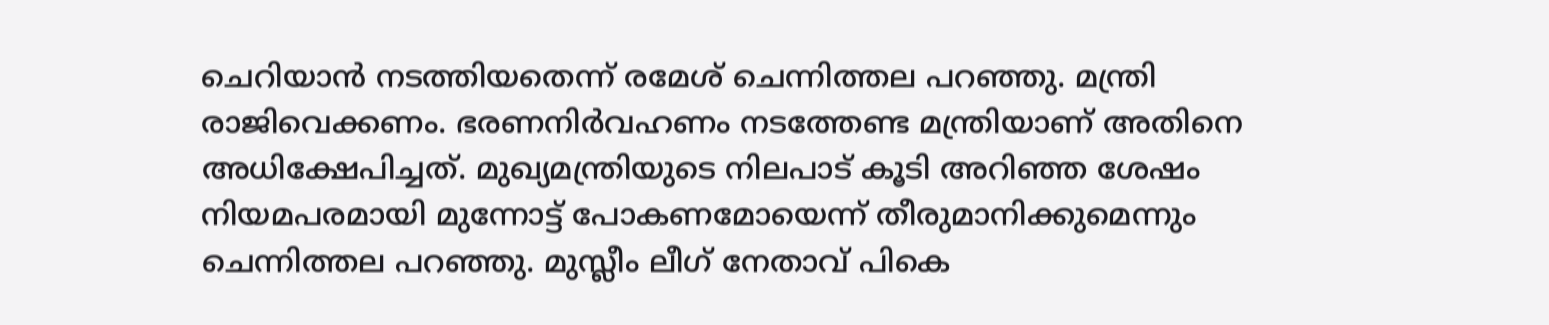ചെറിയാന്‍ നടത്തിയതെന്ന് രമേശ് ചെന്നിത്തല പറഞ്ഞു. മന്ത്രി രാജിവെക്കണം. ഭരണനിര്‍വഹണം നടത്തേണ്ട മന്ത്രിയാണ് അതിനെ അധിക്ഷേപിച്ചത്. മുഖ്യമന്ത്രിയുടെ നിലപാട് കൂടി അറിഞ്ഞ ശേഷം നിയമപരമായി മുന്നോട്ട് പോകണമോയെന്ന് തീരുമാനിക്കുമെന്നും ചെന്നിത്തല പറഞ്ഞു. മുസ്ലീം ലീഗ് നേതാവ് പികെ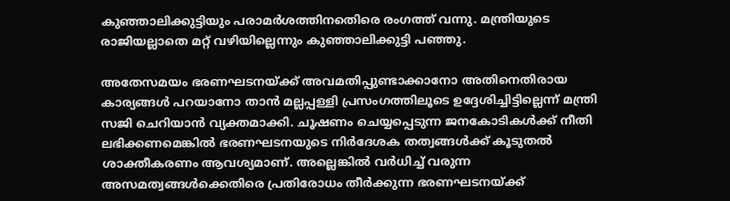കുഞ്ഞാലിക്കുട്ടിയും പരാമര്‍ശത്തിനതെിരെ രംഗത്ത് വന്നു. മന്ത്രിയുടെ രാജിയല്ലാതെ മറ്റ് വഴിയില്ലെന്നും കുഞ്ഞാലിക്കുട്ടി പഞ്ഞു.

അതേസമയം ഭരണഘടനയ്ക്ക് അവമതിപ്പുണ്ടാക്കാനോ അതിനെതിരായ കാര്യങ്ങള്‍ പറയാനോ താന്‍ മല്ലപ്പള്ളി പ്രസംഗത്തിലൂടെ ഉദ്ദേശിച്ചിട്ടില്ലെന്ന് മന്ത്രി സജി ചെറിയാന്‍ വ്യക്തമാക്കി. ചൂഷണം ചെയ്യപ്പെടുന്ന ജനകോടികള്‍ക്ക് നീതി ലഭിക്കണമെങ്കില്‍ ഭരണഘടനയുടെ നിര്‍ദേശക തത്വങ്ങള്‍ക്ക് കൂടുതല്‍ ശാക്തീകരണം ആവശ്യമാണ്. അല്ലെങ്കില്‍ വര്‍ധിച്ച് വരുന്ന അസമത്വങ്ങള്‍ക്കെതിരെ പ്രതിരോധം തീര്‍ക്കുന്ന ഭരണഘടനയ്ക്ക്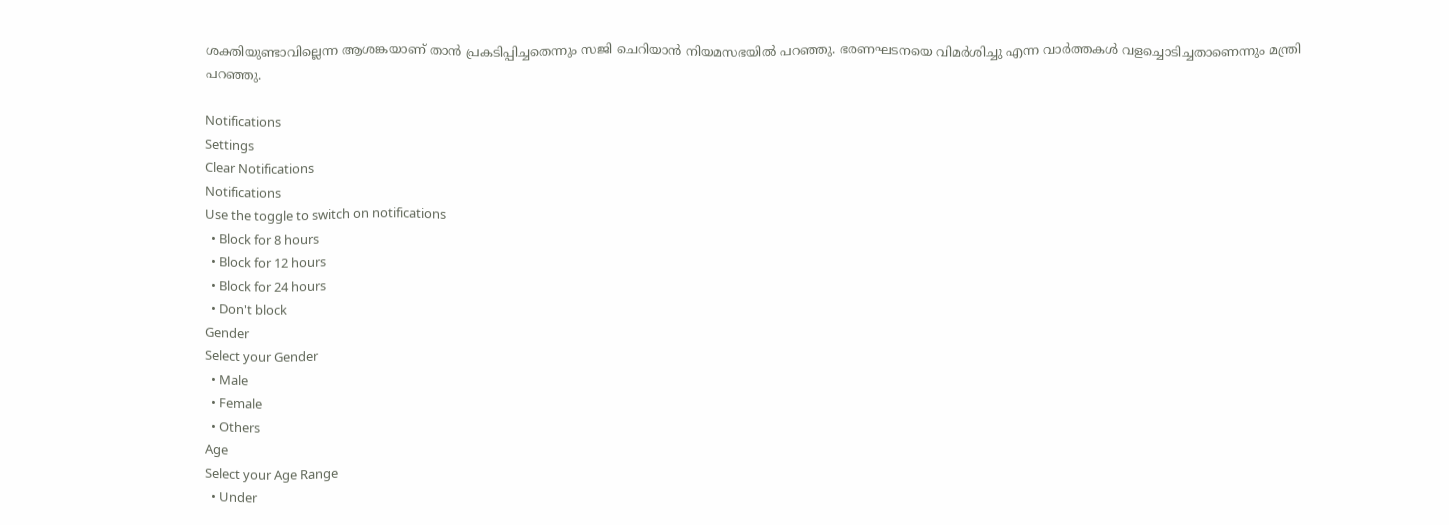ശക്തിയുണ്ടാവില്ലെന്ന ആശങ്കയാണ് താന്‍ പ്രകടിപ്പിച്ചതെന്നും സജി ചെറിയാന്‍ നിയമസഭയില്‍ പറഞ്ഞു. ഭരണഘടനയെ വിമര്‍ശിച്ചു എന്ന വാര്‍ത്തകള്‍ വളച്ചൊടിച്ചതാണെന്നും മന്ത്രി പറഞ്ഞു.

Notifications
Settings
Clear Notifications
Notifications
Use the toggle to switch on notifications
  • Block for 8 hours
  • Block for 12 hours
  • Block for 24 hours
  • Don't block
Gender
Select your Gender
  • Male
  • Female
  • Others
Age
Select your Age Range
  • Under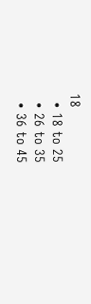18
  • 18 to 25
  • 26 to 35
  • 36 to 45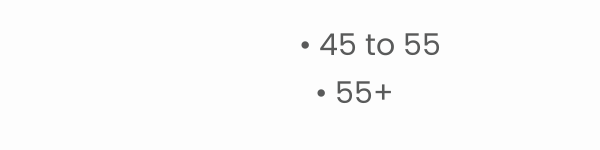• 45 to 55
  • 55+